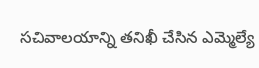సచివాలయాన్ని తనిఖీ చేసిన ఎమ్మెల్యే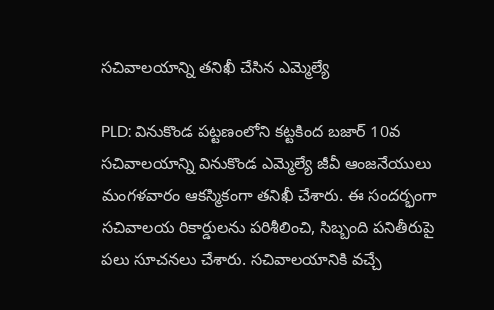సచివాలయాన్ని తనిఖీ చేసిన ఎమ్మెల్యే

PLD: వినుకొండ పట్టణంలోని కట్టకింద బజార్ 10వ సచివాలయాన్ని వినుకొండ ఎమ్మెల్యే జీవీ ఆంజనేయులు మంగళవారం ఆకస్మికంగా తనిఖీ చేశారు. ఈ సందర్భంగా సచివాలయ రికార్డులను పరిశీలించి, సిబ్బంది పనితీరుపై పలు సూచనలు చేశారు. సచివాలయానికి వచ్చే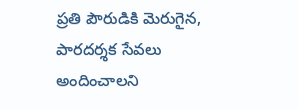ప్రతి పౌరుడికి మెరుగైన, పారదర్శక సేవలు అందించాలని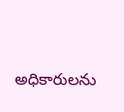అధికారులను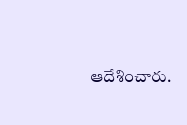ఆదేశించారు.